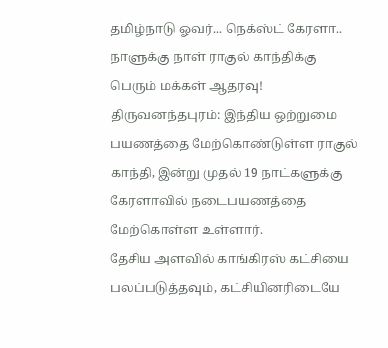தமிழ்நாடு ஓவர்... நெக்ஸ்ட் கேரளா.. நாளுக்கு நாள் ராகுல் காந்திக்கு பெரும் மக்கள் ஆதரவு!
திருவனந்தபுரம்: இந்திய ஒற்றுமை பயணத்தை மேற்கொண்டுள்ள ராகுல் காந்தி, இன்று முதல் 19 நாட்களுக்கு கேரளாவில் நடைபயணத்தை மேற்கொள்ள உள்ளார்.
தேசிய அளவில் காங்கிரஸ் கட்சியை பலப்படுத்தவும், கட்சியினரிடையே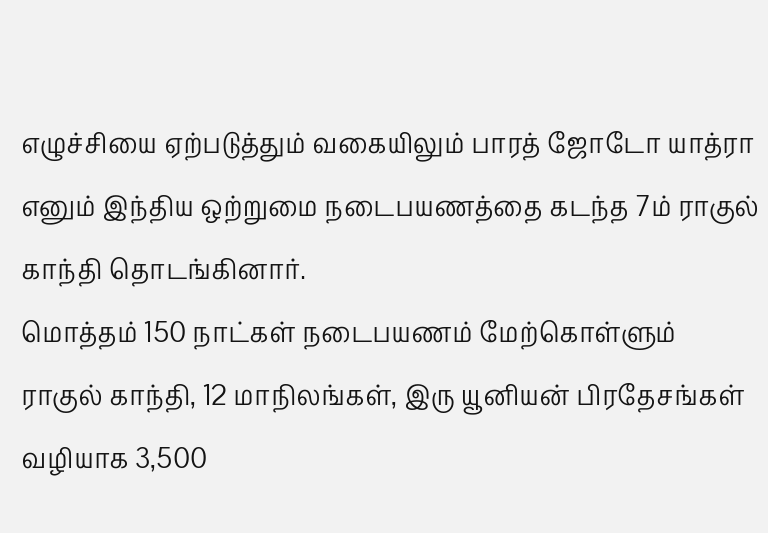எழுச்சியை ஏற்படுத்தும் வகையிலும் பாரத் ஜோடோ யாத்ரா எனும் இந்திய ஒற்றுமை நடைபயணத்தை கடந்த 7ம் ராகுல் காந்தி தொடங்கினார்.
மொத்தம் 150 நாட்கள் நடைபயணம் மேற்கொள்ளும் ராகுல் காந்தி, 12 மாநிலங்கள், இரு யூனியன் பிரதேசங்கள் வழியாக 3,500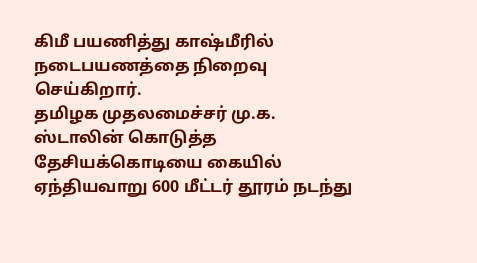கிமீ பயணித்து காஷ்மீரில் நடைபயணத்தை நிறைவு செய்கிறார்.
தமிழக முதலமைச்சர் மு.க. ஸ்டாலின் கொடுத்த தேசியக்கொடியை கையில் ஏந்தியவாறு 600 மீட்டர் தூரம் நடந்து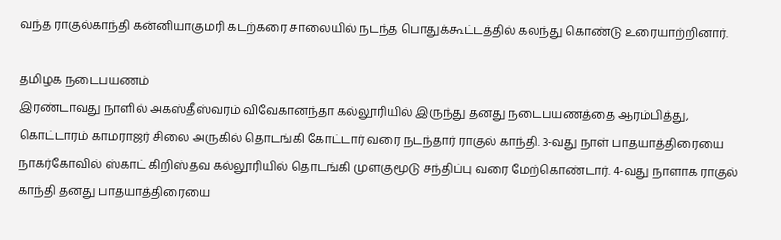வந்த ராகுல்காந்தி கன்னியாகுமரி கடற்கரை சாலையில் நடந்த பொதுக்கூட்டத்தில் கலந்து கொண்டு உரையாற்றினார்.

தமிழக நடைபயணம்
இரண்டாவது நாளில் அகஸ்தீஸ்வரம் விவேகானந்தா கல்லூரியில் இருந்து தனது நடைபயணத்தை ஆரம்பித்து, கொட்டாரம் காமராஜர் சிலை அருகில் தொடங்கி கோட்டார் வரை நடந்தார் ராகுல் காந்தி. 3-வது நாள் பாதயாத்திரையை நாகர்கோவில் ஸ்காட் கிறிஸ்தவ கல்லூரியில் தொடங்கி முளகுமூடு சந்திப்பு வரை மேற்கொண்டார். 4-வது நாளாக ராகுல் காந்தி தனது பாதயாத்திரையை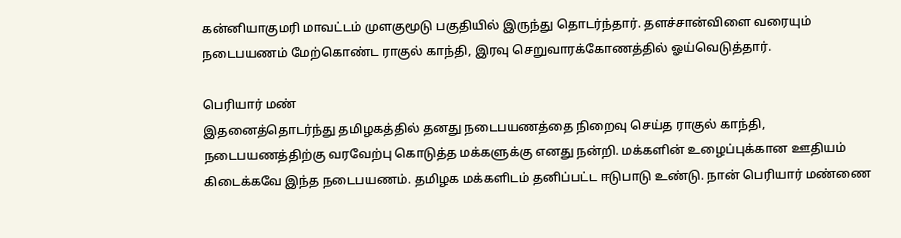கன்னியாகுமரி மாவட்டம் முளகுமூடு பகுதியில் இருந்து தொடர்ந்தார். தளச்சான்விளை வரையும் நடைபயணம் மேற்கொண்ட ராகுல் காந்தி, இரவு செறுவாரக்கோணத்தில் ஓய்வெடுத்தார்.

பெரியார் மண்
இதனைத்தொடர்ந்து தமிழகத்தில் தனது நடைபயணத்தை நிறைவு செய்த ராகுல் காந்தி, நடைபயணத்திற்கு வரவேற்பு கொடுத்த மக்களுக்கு எனது நன்றி. மக்களின் உழைப்புக்கான ஊதியம் கிடைக்கவே இந்த நடைபயணம். தமிழக மக்களிடம் தனிப்பட்ட ஈடுபாடு உண்டு. நான் பெரியார் மண்ணை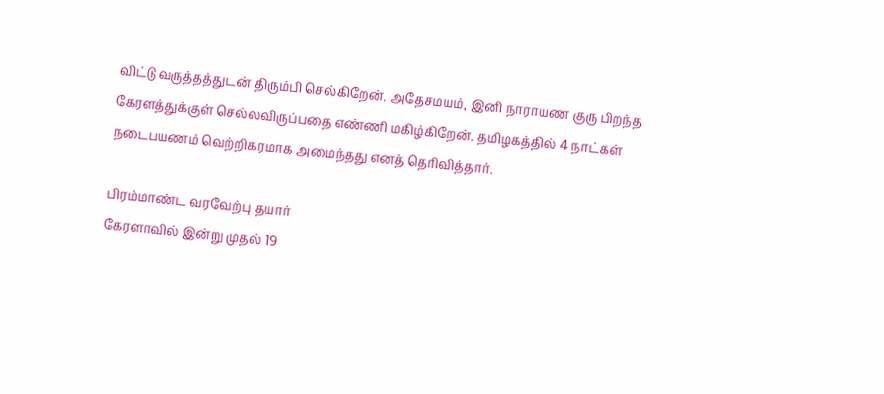விட்டு வருத்தத்துடன் திரும்பி செல்கிறேன். அதேசமயம், இனி நாராயண குரு பிறந்த கேரளத்துக்குள் செல்லவிருப்பதை எண்ணி மகிழ்கிறேன். தமிழகத்தில் 4 நாட்கள் நடைபயணம் வெற்றிகரமாக அமைந்தது எனத் தெரிவித்தார்.

பிரம்மாண்ட வரவேற்பு தயார்
கேரளாவில் இன்று முதல் 19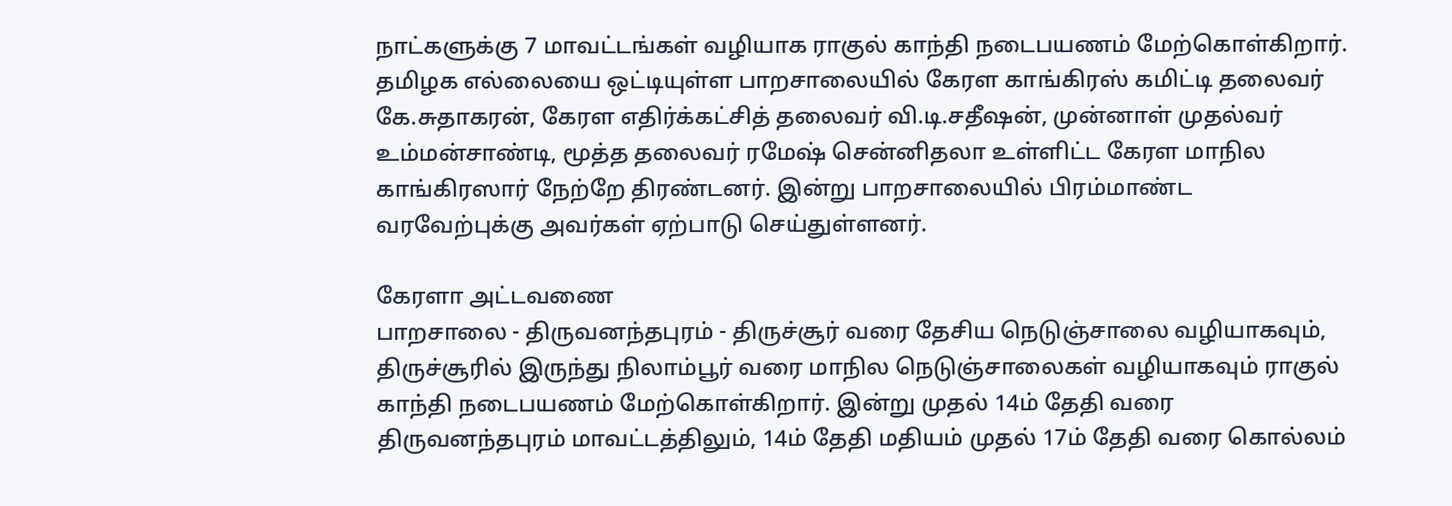நாட்களுக்கு 7 மாவட்டங்கள் வழியாக ராகுல் காந்தி நடைபயணம் மேற்கொள்கிறார். தமிழக எல்லையை ஒட்டியுள்ள பாறசாலையில் கேரள காங்கிரஸ் கமிட்டி தலைவர் கே.சுதாகரன், கேரள எதிர்க்கட்சித் தலைவர் வி.டி.சதீஷன், முன்னாள் முதல்வர் உம்மன்சாண்டி, மூத்த தலைவர் ரமேஷ் சென்னிதலா உள்ளிட்ட கேரள மாநில காங்கிரஸார் நேற்றே திரண்டனர். இன்று பாறசாலையில் பிரம்மாண்ட வரவேற்புக்கு அவர்கள் ஏற்பாடு செய்துள்ளனர்.

கேரளா அட்டவணை
பாறசாலை - திருவனந்தபுரம் - திருச்சூர் வரை தேசிய நெடுஞ்சாலை வழியாகவும், திருச்சூரில் இருந்து நிலாம்பூர் வரை மாநில நெடுஞ்சாலைகள் வழியாகவும் ராகுல் காந்தி நடைபயணம் மேற்கொள்கிறார். இன்று முதல் 14ம் தேதி வரை திருவனந்தபுரம் மாவட்டத்திலும், 14ம் தேதி மதியம் முதல் 17ம் தேதி வரை கொல்லம்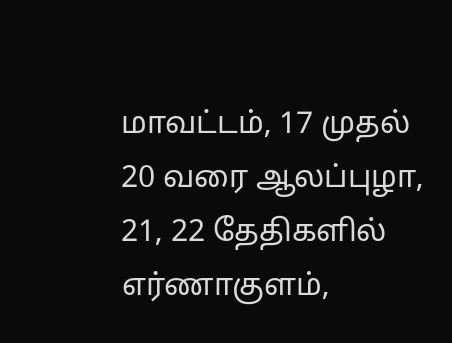மாவட்டம், 17 முதல் 20 வரை ஆலப்புழா, 21, 22 தேதிகளில் எர்ணாகுளம்,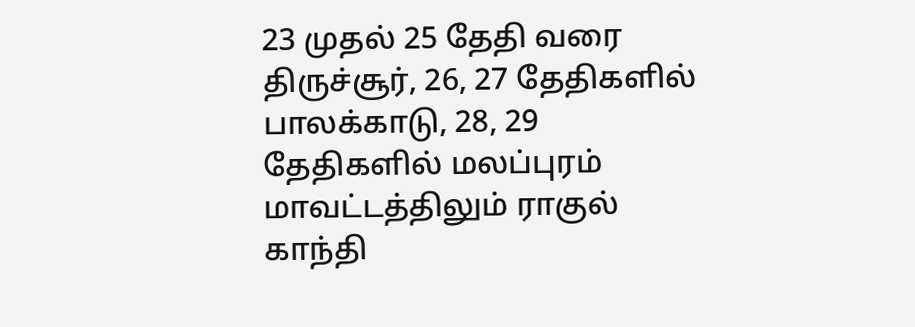23 முதல் 25 தேதி வரை திருச்சூர், 26, 27 தேதிகளில் பாலக்காடு, 28, 29 தேதிகளில் மலப்புரம் மாவட்டத்திலும் ராகுல் காந்தி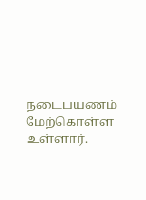நடைபயணம் மேற்கொள்ள உள்ளார்.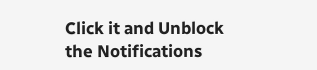Click it and Unblock the Notifications